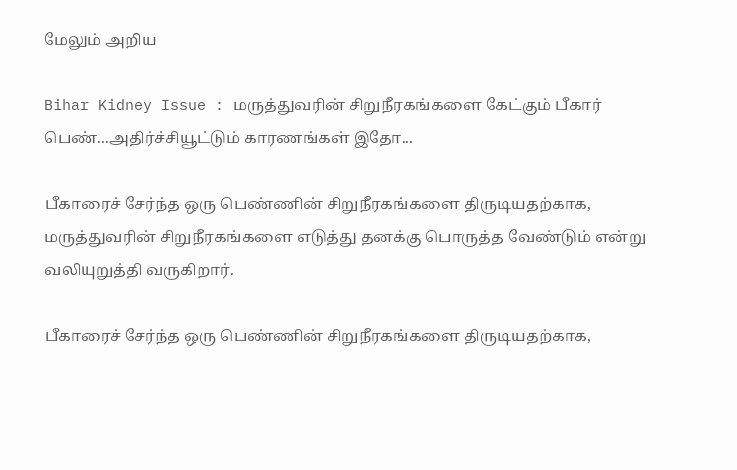மேலும் அறிய

Bihar Kidney Issue : மருத்துவரின் சிறுநீரகங்களை கேட்கும் பீகார் பெண்...அதிர்ச்சியூட்டும் காரணங்கள் இதோ...

பீகாரைச் சேர்ந்த ஒரு பெண்ணின் சிறுநீரகங்களை திருடியதற்காக, மருத்துவரின் சிறுநீரகங்களை எடுத்து தனக்கு பொருத்த வேண்டும் என்று வலியுறுத்தி வருகிறார்.

பீகாரைச் சேர்ந்த ஒரு பெண்ணின் சிறுநீரகங்களை திருடியதற்காக,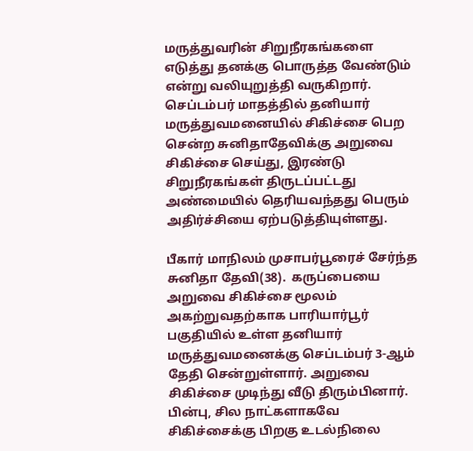மருத்துவரின் சிறுநீரகங்களை எடுத்து தனக்கு பொருத்த வேண்டும் என்று வலியுறுத்தி வருகிறார். செப்டம்பர் மாதத்தில் தனியார்  மருத்துவமனையில் சிகிச்சை பெற சென்ற சுனிதாதேவிக்கு அறுவை சிகிச்சை செய்து, இரண்டு சிறுநீரகங்கள் திருடப்பட்டது அண்மையில் தெரியவந்தது பெரும் அதிர்ச்சியை ஏற்படுத்தியுள்ளது.

பீகார் மாநிலம் முசாபர்பூரைச் சேர்ந்த சுனிதா தேவி(38).  கருப்பையை அறுவை சிகிச்சை மூலம் அகற்றுவதற்காக பாரியார்பூர் பகுதியில் உள்ள தனியார் மருத்துவமனைக்கு செப்டம்பர் 3-ஆம் தேதி சென்றுள்ளார். அறுவை சிகிச்சை முடிந்து வீடு திரும்பினார். பின்பு, சில நாட்களாகவே சிகிச்சைக்கு பிறகு உடல்நிலை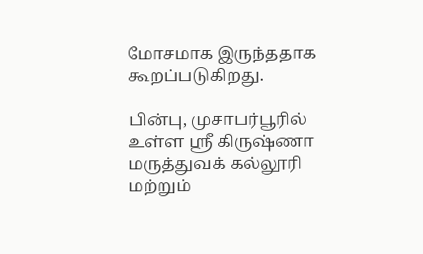மோசமாக இருந்ததாக கூறப்படுகிறது.

பின்பு, முசாபர்பூரில் உள்ள ஸ்ரீ கிருஷ்ணா மருத்துவக் கல்லூரி மற்றும்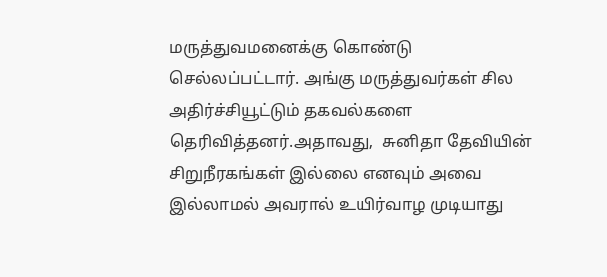மருத்துவமனைக்கு கொண்டு செல்லப்பட்டார். அங்கு மருத்துவர்கள் சில அதிர்ச்சியூட்டும் தகவல்களை தெரிவித்தனர்.அதாவது,  சுனிதா தேவியின் சிறுநீரகங்கள் இல்லை எனவும் அவை இல்லாமல் அவரால் உயிர்வாழ முடியாது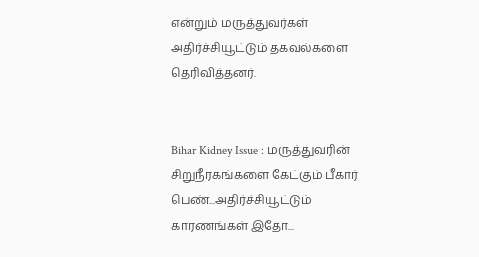என்றும் மருத்துவர்கள் அதிர்ச்சியூட்டும் தகவல்களை தெரிவித்தனர்.


Bihar Kidney Issue : மருத்துவரின் சிறுநீரகங்களை கேட்கும் பீகார் பெண்...அதிர்ச்சியூட்டும் காரணங்கள் இதோ...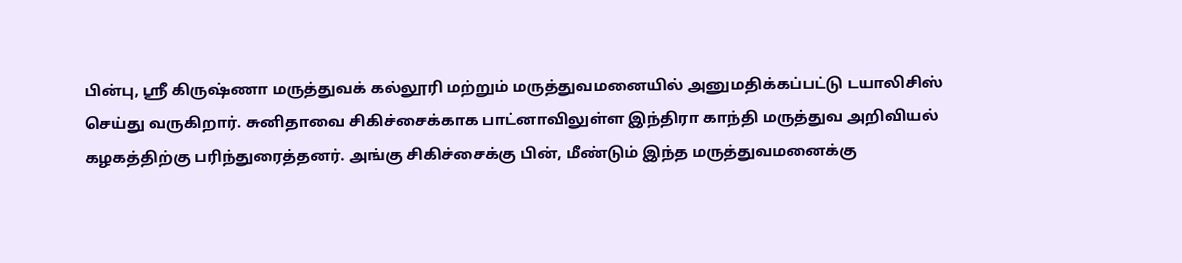பின்பு, ஸ்ரீ கிருஷ்ணா மருத்துவக் கல்லூரி மற்றும் மருத்துவமனையில் அனுமதிக்கப்பட்டு டயாலிசிஸ் செய்து வருகிறார். சுனிதாவை சிகிச்சைக்காக பாட்னாவிலுள்ள இந்திரா காந்தி மருத்துவ அறிவியல் கழகத்திற்கு பரிந்துரைத்தனர். அங்கு சிகிச்சைக்கு பின், மீண்டும் இந்த மருத்துவமனைக்கு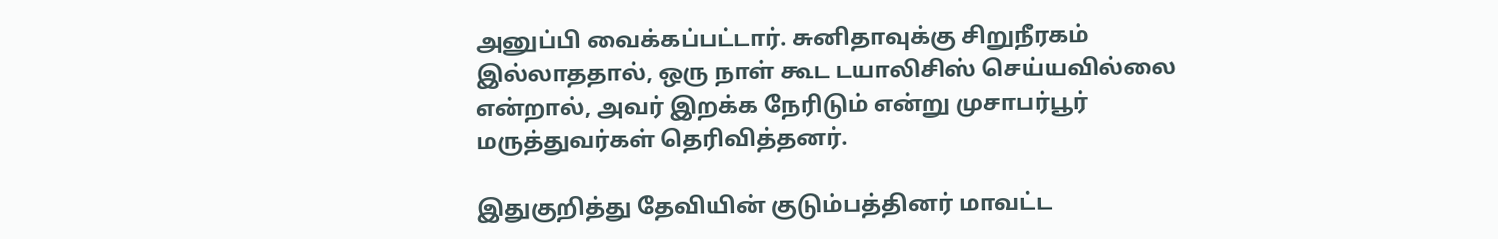அனுப்பி வைக்கப்பட்டார். சுனிதாவுக்கு சிறுநீரகம் இல்லாததால், ஒரு நாள் கூட டயாலிசிஸ் செய்யவில்லை என்றால், அவர் இறக்க நேரிடும் என்று முசாபர்பூர் மருத்துவர்கள் தெரிவித்தனர்.

இதுகுறித்து தேவியின் குடும்பத்தினர் மாவட்ட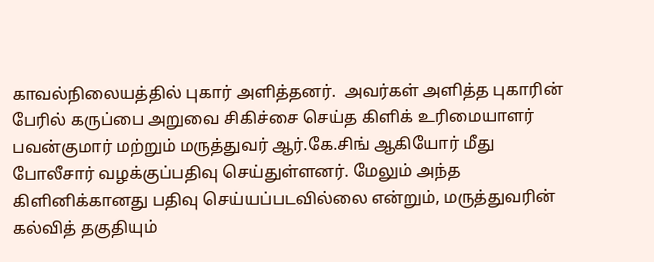காவல்நிலையத்தில் புகார் அளித்தனர்.  அவர்கள் அளித்த புகாரின் பேரில் கருப்பை அறுவை சிகிச்சை செய்த கிளிக் உரிமையாளர் பவன்குமார் மற்றும் மருத்துவர் ஆர்.கே.சிங் ஆகியோர் மீது போலீசார் வழக்குப்பதிவு செய்துள்ளனர். மேலும் அந்த கிளினிக்கானது பதிவு செய்யப்படவில்லை என்றும், மருத்துவரின் கல்வித் தகுதியும்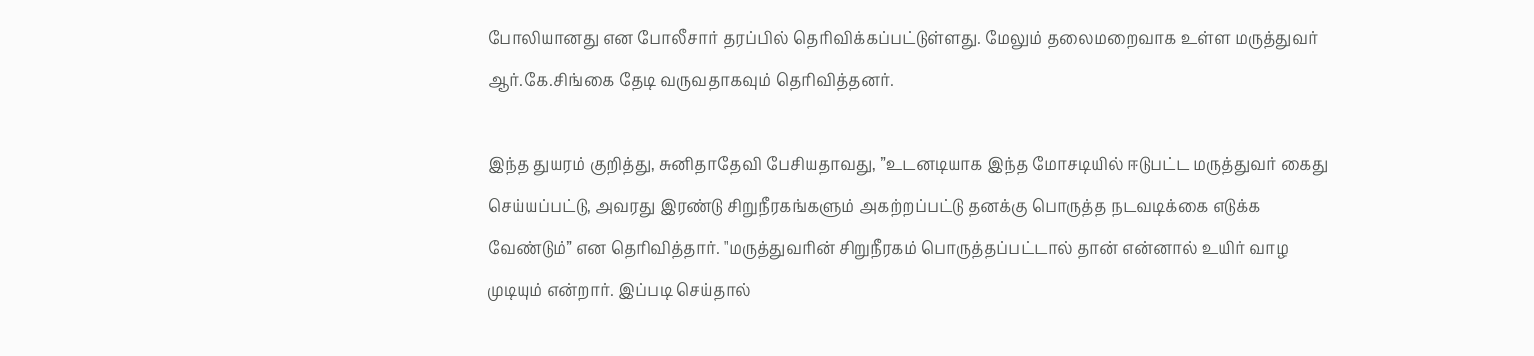போலியானது என போலீசார் தரப்பில் தெரிவிக்கப்பட்டுள்ளது. மேலும் தலைமறைவாக உள்ள மருத்துவர் ஆர்.கே.சிங்கை தேடி வருவதாகவும் தெரிவித்தனர்.

இந்த துயரம் குறித்து, சுனிதாதேவி பேசியதாவது, ”உடனடியாக இந்த மோசடியில் ஈடுபட்ட மருத்துவர் கைது செய்யப்பட்டு, அவரது இரண்டு சிறுநீரகங்களும் அகற்றப்பட்டு தனக்கு பொருத்த நடவடிக்கை எடுக்க வேண்டும்” என தெரிவித்தார். "மருத்துவரின் சிறுநீரகம் பொருத்தப்பட்டால் தான் என்னால் உயிர் வாழ முடியும் என்றார். இப்படி செய்தால்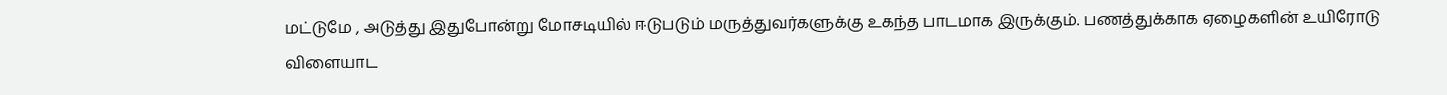மட்டுமே , அடுத்து இதுபோன்று மோசடியில் ஈடுபடும் மருத்துவர்களுக்கு உகந்த பாடமாக இருக்கும். பணத்துக்காக ஏழைகளின் உயிரோடு விளையாட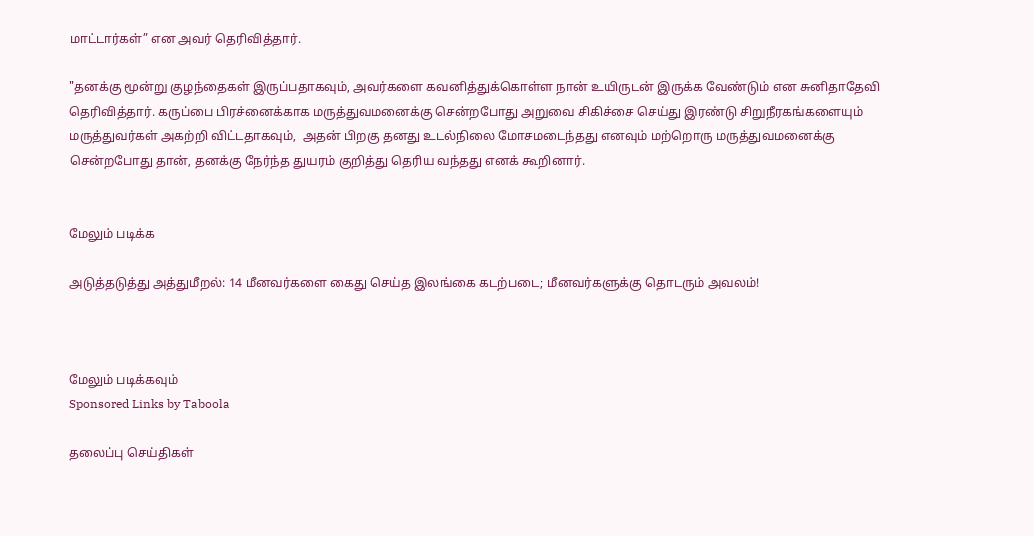மாட்டார்கள்” என அவர் தெரிவித்தார்.

"தனக்கு மூன்று குழந்தைகள் இருப்பதாகவும், அவர்களை கவனித்துக்கொள்ள நான் உயிருடன் இருக்க வேண்டும் என சுனிதாதேவி தெரிவித்தார். கருப்பை பிரச்னைக்காக மருத்துவமனைக்கு சென்றபோது அறுவை சிகிச்சை செய்து இரண்டு சிறுநீரகங்களையும் மருத்துவர்கள் அகற்றி விட்டதாகவும்,  அதன் பிறகு தனது உடல்நிலை மோசமடைந்தது எனவும் மற்றொரு மருத்துவமனைக்கு சென்றபோது தான், தனக்கு நேர்ந்த துயரம் குறித்து தெரிய வந்தது எனக் கூறினார்.


மேலும் படிக்க

அடுத்தடுத்து அத்துமீறல்: 14 மீனவர்களை கைது செய்த இலங்கை கடற்படை; மீனவர்களுக்கு தொடரும் அவலம்!



மேலும் படிக்கவும்
Sponsored Links by Taboola

தலைப்பு செய்திகள்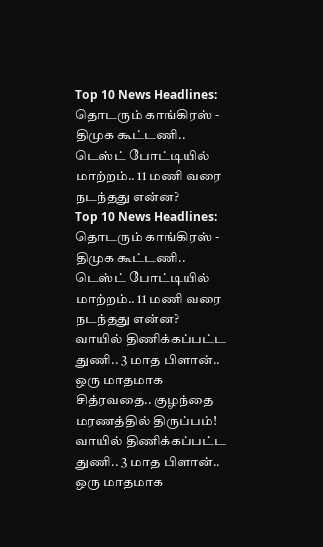Top 10 News Headlines: தொடரும் காங்கிரஸ் - திமுக கூட்டணி.. டெஸ்ட் போட்டியில் மாற்றம்.. 11 மணி வரை நடந்தது என்ன?
Top 10 News Headlines: தொடரும் காங்கிரஸ் - திமுக கூட்டணி.. டெஸ்ட் போட்டியில் மாற்றம்.. 11 மணி வரை நடந்தது என்ன?
வாயில் திணிக்கப்பட்ட துணி.. 3 மாத பிளான்.. ஒரு மாதமாக சித்ரவதை.. குழந்தை மரணத்தில் திருப்பம்!
வாயில் திணிக்கப்பட்ட துணி.. 3 மாத பிளான்.. ஒரு மாதமாக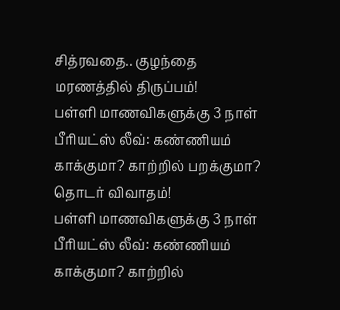சித்ரவதை.. குழந்தை மரணத்தில் திருப்பம்!
பள்ளி மாணவிகளுக்கு 3 நாள் பீரியட்ஸ் லீவ்: கண்ணியம் காக்குமா? காற்றில் பறக்குமா? தொடர் விவாதம்!
பள்ளி மாணவிகளுக்கு 3 நாள் பீரியட்ஸ் லீவ்: கண்ணியம் காக்குமா? காற்றில்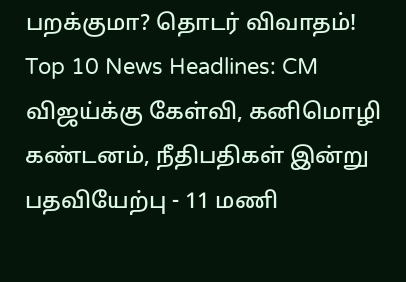பறக்குமா? தொடர் விவாதம்!
Top 10 News Headlines: CM விஜய்க்கு கேள்வி, கனிமொழி கண்டனம், நீதிபதிகள் இன்று பதவியேற்பு - 11 மணி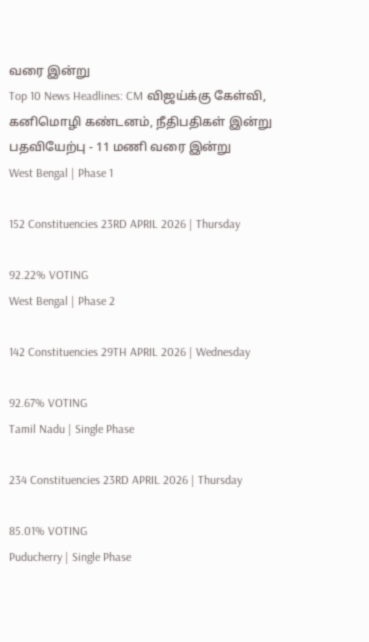வரை இன்று
Top 10 News Headlines: CM விஜய்க்கு கேள்வி, கனிமொழி கண்டனம், நீதிபதிகள் இன்று பதவியேற்பு - 11 மணி வரை இன்று
West Bengal | Phase 1

152 Constituencies 23RD APRIL 2026 | Thursday

92.22% VOTING
West Bengal | Phase 2

142 Constituencies 29TH APRIL 2026 | Wednesday

92.67% VOTING
Tamil Nadu | Single Phase

234 Constituencies 23RD APRIL 2026 | Thursday

85.01% VOTING
Puducherry | Single Phase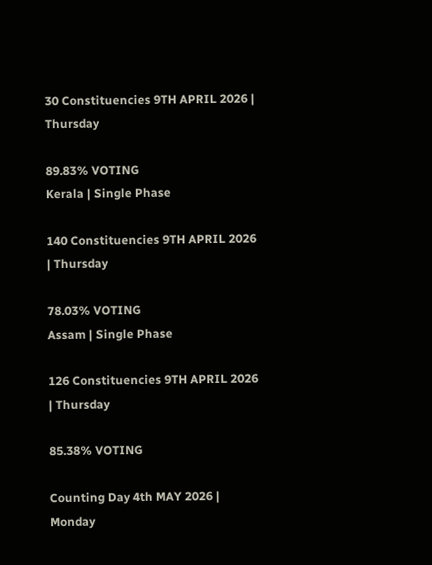30 Constituencies 9TH APRIL 2026 | Thursday

89.83% VOTING
Kerala | Single Phase

140 Constituencies 9TH APRIL 2026 | Thursday

78.03% VOTING
Assam | Single Phase

126 Constituencies 9TH APRIL 2026 | Thursday

85.38% VOTING

Counting Day 4th MAY 2026 | Monday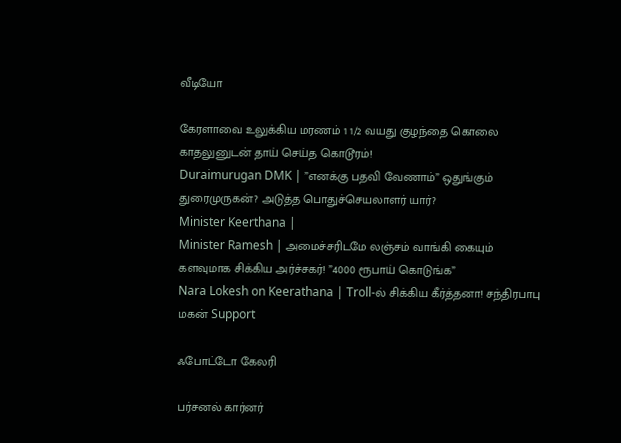வீடியோ

கேரளாவை உலுக்கிய மரணம் 1 1/2 வயது குழந்தை கொலை காதலுனுடன் தாய் செய்த கொடூரம்!
Duraimurugan DMK | ”எனக்கு பதவி வேணாம்” ஒதுங்கும் துரைமுருகன்? அடுத்த பொதுச்செயலாளர் யார்?
Minister Keerthana |
Minister Ramesh | அமைச்சரிடமே லஞ்சம் வாங்கி கையும் களவுமாக சிக்கிய அர்ச்சகர்! ”4000 ரூபாய் கொடுங்க”
Nara Lokesh on Keerathana | Troll-ல் சிக்கிய கீர்த்தனா! சந்திரபாபு மகன் Support

ஃபோட்டோ கேலரி

பர்சனல் கார்னர்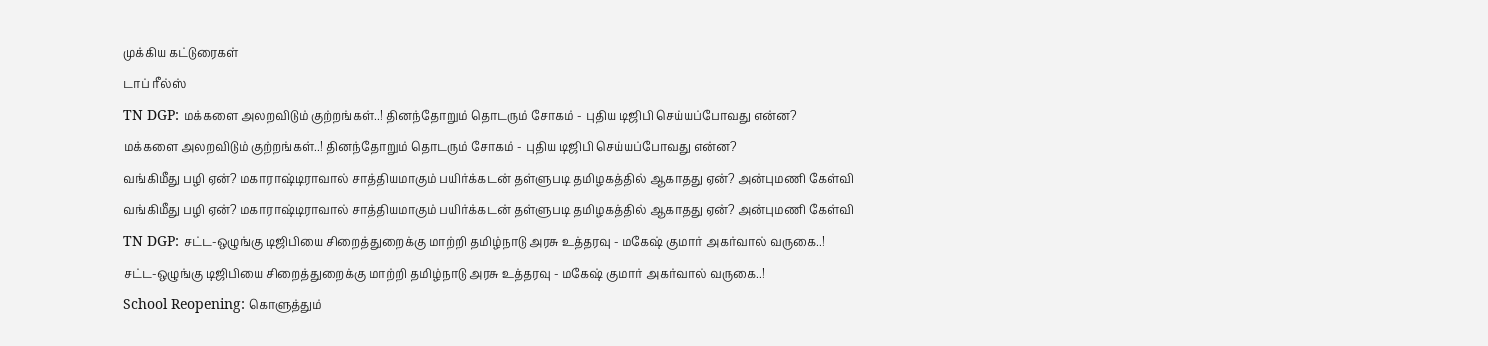முக்கிய கட்டுரைகள்
டாப் ரீல்ஸ்
TN DGP: மக்களை அலறவிடும் குற்றங்கள்..! தினந்தோறும் தொடரும் சோகம் - புதிய டிஜிபி செய்யப்போவது என்ன?
மக்களை அலறவிடும் குற்றங்கள்..! தினந்தோறும் தொடரும் சோகம் - புதிய டிஜிபி செய்யப்போவது என்ன?
வங்கிமீது பழி ஏன்? மகாராஷ்டிராவால் சாத்தியமாகும் பயிர்க்கடன் தள்ளுபடி தமிழகத்தில் ஆகாதது ஏன்? அன்புமணி கேள்வி
வங்கிமீது பழி ஏன்? மகாராஷ்டிராவால் சாத்தியமாகும் பயிர்க்கடன் தள்ளுபடி தமிழகத்தில் ஆகாதது ஏன்? அன்புமணி கேள்வி
TN DGP: சட்ட-ஒழுங்கு டிஜிபியை சிறைத்துறைக்கு மாற்றி தமிழ்நாடு அரசு உத்தரவு - மகேஷ் குமார் அகர்வால் வருகை..!
சட்ட-ஒழுங்கு டிஜிபியை சிறைத்துறைக்கு மாற்றி தமிழ்நாடு அரசு உத்தரவு - மகேஷ் குமார் அகர்வால் வருகை..!
School Reopening: கொளுத்தும்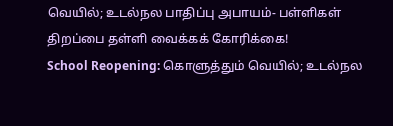வெயில்; உடல்நல பாதிப்பு அபாயம்- பள்ளிகள் திறப்பை தள்ளி வைக்கக் கோரிக்கை!
School Reopening: கொளுத்தும் வெயில்; உடல்நல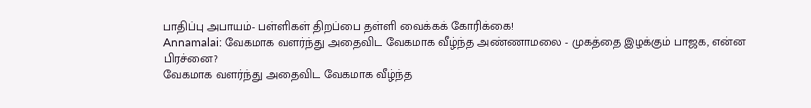பாதிப்பு அபாயம்- பள்ளிகள் திறப்பை தள்ளி வைக்கக் கோரிக்கை!
Annamalai: வேகமாக வளர்ந்து அதைவிட வேகமாக வீழ்ந்த அண்ணாமலை - முகத்தை இழக்கும் பாஜக, என்ன பிரச்னை?
வேகமாக வளர்ந்து அதைவிட வேகமாக வீழ்ந்த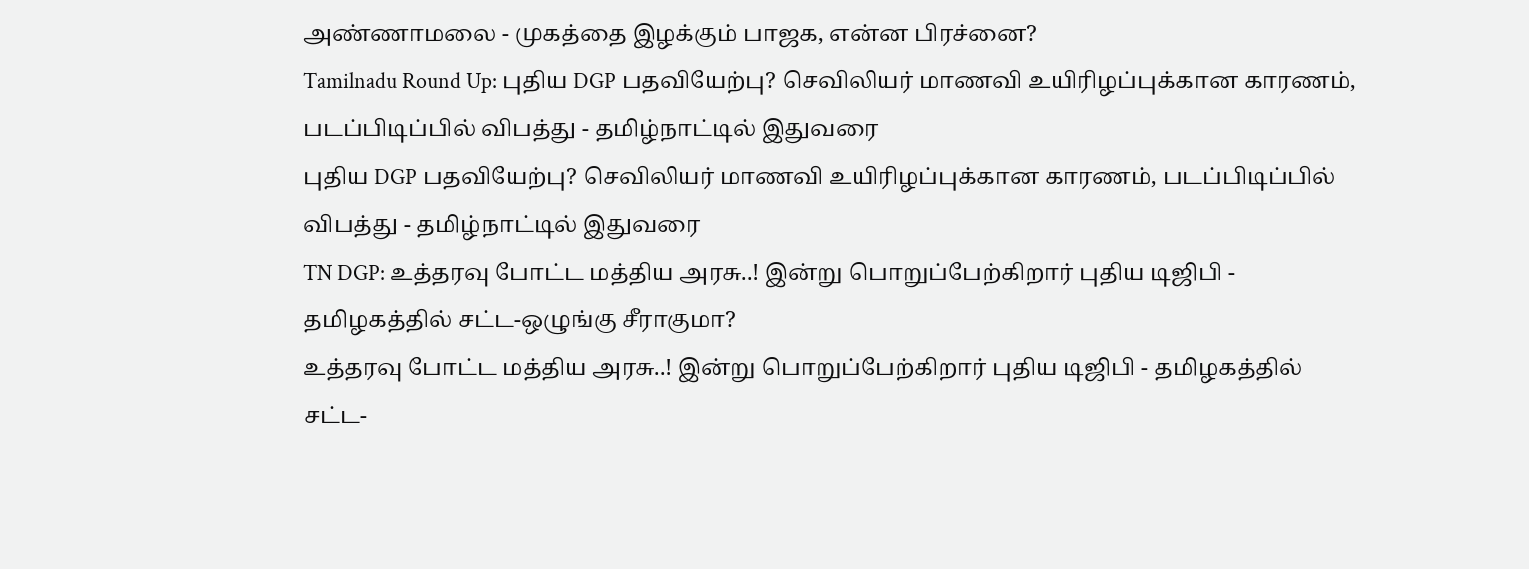அண்ணாமலை - முகத்தை இழக்கும் பாஜக, என்ன பிரச்னை?
Tamilnadu Round Up: புதிய DGP பதவியேற்பு? செவிலியர் மாணவி உயிரிழப்புக்கான காரணம், படப்பிடிப்பில் விபத்து - தமிழ்நாட்டில் இதுவரை
புதிய DGP பதவியேற்பு? செவிலியர் மாணவி உயிரிழப்புக்கான காரணம், படப்பிடிப்பில் விபத்து - தமிழ்நாட்டில் இதுவரை
TN DGP: உத்தரவு போட்ட மத்திய அரசு..! இன்று பொறுப்பேற்கிறார் புதிய டிஜிபி - தமிழகத்தில் சட்ட-ஒழுங்கு சீராகுமா?
உத்தரவு போட்ட மத்திய அரசு..! இன்று பொறுப்பேற்கிறார் புதிய டிஜிபி - தமிழகத்தில் சட்ட-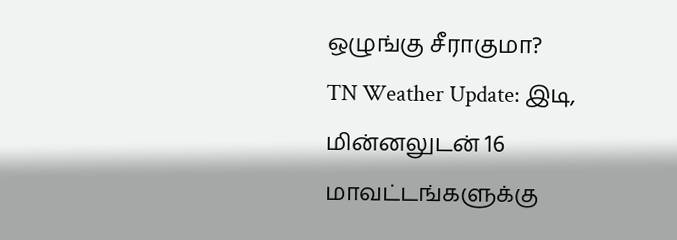ஒழுங்கு சீராகுமா?
TN Weather Update: இடி, மின்னலுடன் 16 மாவட்டங்களுக்கு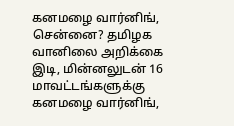கனமழை வார்னிங், சென்னை? தமிழக வானிலை அறிக்கை
இடி, மின்னலுடன் 16 மாவட்டங்களுக்கு கனமழை வார்னிங்,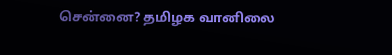சென்னை? தமிழக வானிலை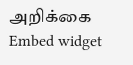அறிக்கை
Embed widget